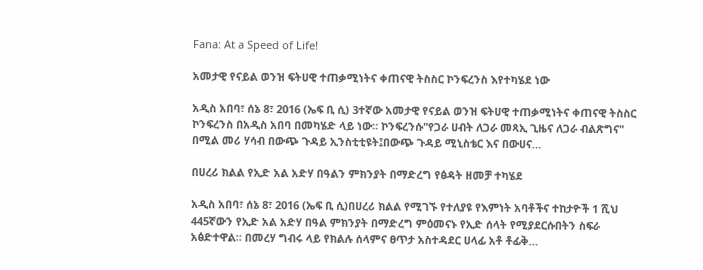Fana: At a Speed of Life!

አመታዊ የናይል ወንዝ ፍትሀዊ ተጠቃሚነትና ቀጠናዊ ትስስር ኮንፍረንስ እየተካሄደ ነው

አዲስ አበባ፣ ሰኔ 8፣ 2016 (ኤፍ ቢ ሲ) 3ተኛው አመታዊ የናይል ወንዝ ፍትሀዊ ተጠቃሚነትና ቀጠናዊ ትስስር ኮንፍረንስ በአዲስ አበባ በመካሄድ ላይ ነው። ኮንፍረንሱ"የጋራ ሀብት ለጋራ መጻኢ ጊዜና ለጋራ ብልጽግና" በሚል መሪ ሃሳብ በውጭ ጉዳይ ኢንስቲቲዩት፤በውጭ ጉዳይ ሚኒስቴር እና በውሀና…

በሀረሪ ክልል የኢድ አል አድሃ በዓልን ምክንያት በማድረግ የፅዳት ዘመቻ ተካሄደ

አዲስ አበባ፣ ሰኔ 8፣ 2016 (ኤፍ ቢ ሲ)በሀረሪ ክልል የሚገኙ የተለያዩ የእምነት አባቶችና ተከታዮች 1 ሺህ 445ኛውን የኢድ አል አድሃ በዓል ምክንያት በማድረግ ምዕመናኑ የኢድ ሰላት የሚያደርሱበትን ስፍራ አፅድተዋል። በመረሃ ግብሩ ላይ የክልሉ ሰላምና ፀጥታ አስተዳደር ሀላፊ አቶ ቶፊቅ…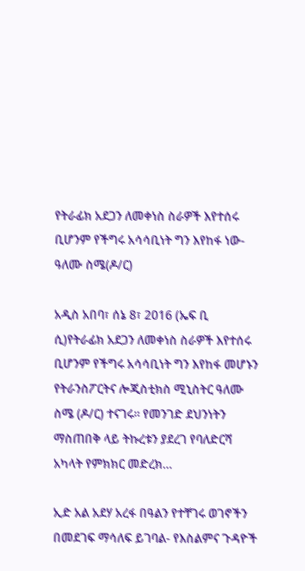የትራፊክ አደጋን ለመቀነስ ስራዎች እየተሰሩ ቢሆንም የችግሩ አሳሳቢነት ግን እየከፋ ነው- ዓለሙ ስሜ(ዶ/ር)

አዲስ አበባ፣ ሰኔ 8፣ 2016 (ኤፍ ቢ ሲ)የትራፊክ አደጋን ለመቀነስ ስራዎች እየተሰሩ ቢሆንም የችግሩ አሳሳቢነት ግን እየከፋ መሆኑን የትራንስፖርትና ሎጂስቲክስ ሚኒስትር ዓለሙ ስሜ (ዶ/ር) ተናገሩ፡፡ የመንገድ ደህንነትን ማስጠበቅ ላይ ትኩረቱን ያደረገ የባለድርሻ አካላት የምክክር መድረክ…

ኢድ አል አደሃ አረፋ በዓልን የተቸገሩ ወገኖችን በመደገፍ ማሳለፍ ይገባል- የእስልምና ጉዳዮች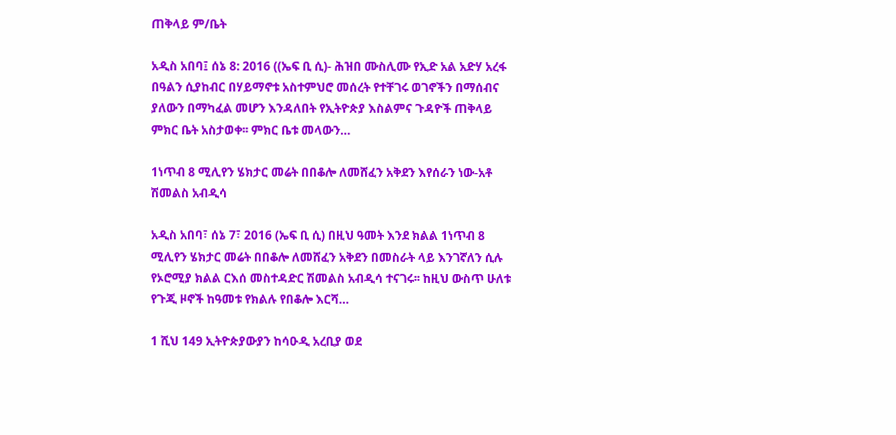ጠቅላይ ም/ቤት

አዲስ አበባ፤ ሰኔ 8: 2016 ((ኤፍ ቢ ሲ)- ሕዝበ ሙስሊሙ የኢድ አል አድሃ አረፋ በዓልን ሲያከብር በሃይማኖቱ አስተምህሮ መሰረት የተቸገሩ ወገኖችን በማሰብና ያለውን በማካፈል መሆን እንዳለበት የኢትዮጵያ እስልምና ጉዳዮች ጠቅላይ ምክር ቤት አስታወቀ፡፡ ምክር ቤቱ መላውን…

1ነጥብ 8 ሚሊየን ሄክታር መሬት በበቆሎ ለመሸፈን አቅደን እየሰራን ነው-አቶ ሽመልስ አብዲሳ

አዲስ አበባ፣ ሰኔ 7፣ 2016 (ኤፍ ቢ ሲ) በዚህ ዓመት እንደ ክልል 1ነጥብ 8 ሚሊየን ሄክታር መሬት በበቆሎ ለመሸፈን አቅደን በመስራት ላይ እንገኛለን ሲሉ የኦሮሚያ ክልል ርእሰ መስተዳድር ሽመልስ አብዲሳ ተናገሩ፡፡ ከዚህ ውስጥ ሁለቱ የጉጂ ዞኖች ከዓመቱ የክልሉ የበቆሎ እርሻ…

1 ሺህ 149 ኢትዮጵያውያን ከሳዑዲ አረቢያ ወደ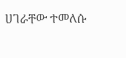ሀገራቸው ተመለሱ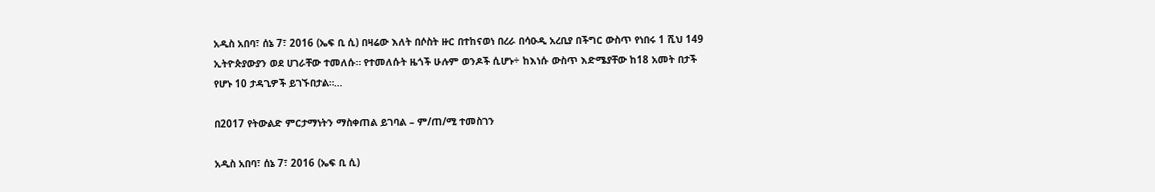አዲስ አበባ፣ ሰኔ 7፣ 2016 (ኤፍ ቢ ሲ) በዛሬው እለት በሶስት ዙር በተከናወነ በረራ በሳዑዲ አረቢያ በችግር ውስጥ የነበሩ 1 ሺህ 149 ኢትዮጵያውያን ወደ ሀገራቸው ተመለሱ። የተመለሱት ዜጎች ሁሉም ወንዶች ሲሆኑ÷ ከእነሱ ውስጥ እድሜያቸው ከ18 አመት በታች የሆኑ 10 ታዳጊዎች ይገኙበታል።…

በ2017 የትውልድ ምርታማነትን ማስቀጠል ይገባል – ም/ጠ/ሚ ተመስገን

አዲስ አበባ፣ ሰኔ 7፣ 2016 (ኤፍ ቢ ሲ)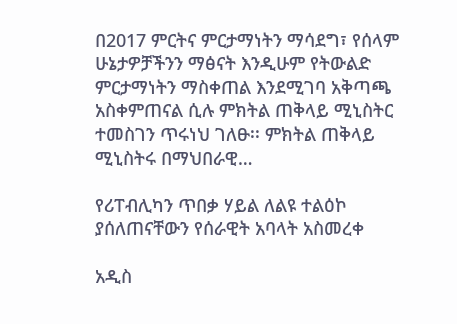በ2017 ምርትና ምርታማነትን ማሳደግ፣ የሰላም ሁኔታዎቻችንን ማፅናት እንዲሁም የትውልድ ምርታማነትን ማስቀጠል እንደሚገባ አቅጣጫ አስቀምጠናል ሲሉ ምክትል ጠቅላይ ሚኒስትር ተመስገን ጥሩነህ ገለፁ፡፡ ምክትል ጠቅላይ ሚኒስትሩ በማህበራዊ…

የሪፐብሊካን ጥበቃ ሃይል ለልዩ ተልዕኮ ያሰለጠናቸውን የሰራዊት አባላት አስመረቀ

አዲስ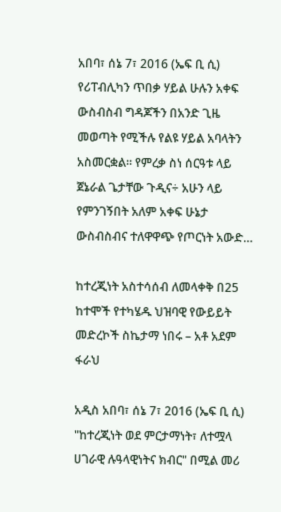አበባ፣ ሰኔ 7፣ 2016 (ኤፍ ቢ ሲ) የሪፐብሊካን ጥበቃ ሃይል ሁሉን አቀፍ ውስብስብ ግዳጆችን በአንድ ጊዜ መወጣት የሚችሉ የልዩ ሃይል አባላትን አስመርቋል። የምረቃ ስነ ሰርዓቱ ላይ ጀኔራል ጌታቸው ጉዲና÷ አሁን ላይ የምንገኝበት አለም አቀፍ ሁኔታ ውስብስብና ተለዋዋጭ የጦርነት አውድ…

ከተረጂነት አስተሳሰብ ለመላቀቅ በ25 ከተሞች የተካሄዱ ህዝባዊ የውይይት መድረኮች ስኬታማ ነበሩ – አቶ አደም ፋራህ

አዲስ አበባ፣ ሰኔ 7፣ 2016 (ኤፍ ቢ ሲ) "ከተረጂነት ወደ ምርታማነት፣ ለተሟላ ሀገራዊ ሉዓላዊነትና ክብር" በሚል መሪ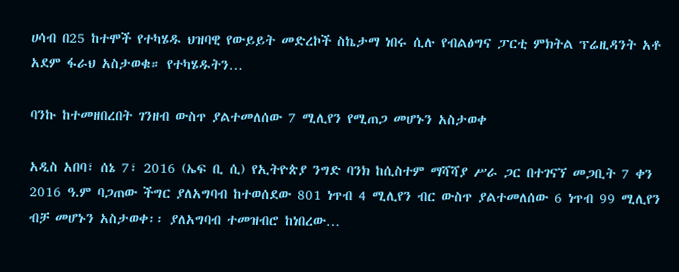ሀሳብ በ25 ከተሞች የተካሄዱ ህዝባዊ የውይይት መድረኮች ስኬታማ ነበሩ ሲሉ የብልፅግና ፓርቲ ምክትል ፕሬዚዳንት አቶ አደም ፋራህ አስታወቁ። የተካሄዱትን…

ባንኩ ከተመዘበረበት ገንዘብ ውስጥ ያልተመለሰው 7 ሚሊየን የሚጠጋ መሆኑን አስታወቀ

አዲስ አበባ፣ ሰኔ 7፣ 2016 (ኤፍ ቢ ሲ) የኢትዮጵያ ንግድ ባንክ ከሲስተም ማሻሻያ ሥራ ጋር በተገናኘ መጋቢት 7 ቀን 2016 ዓ.ም ባጋጠው ችግር ያለአግባብ ከተወሰደው 801 ነጥብ 4 ሚሊየን ብር ውስጥ ያልተመለሰው 6 ነጥብ 99 ሚሊየን ብቻ መሆኑን አስታወቀ፡፡ ያለአግባብ ተመዝብሮ ከነበረው…